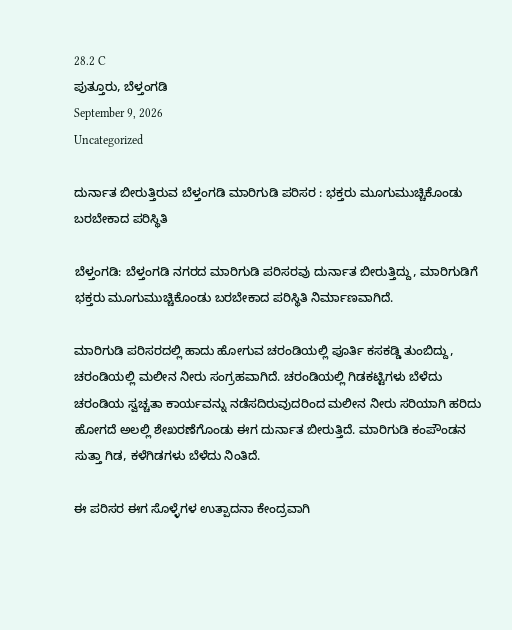28.2 C
ಪುತ್ತೂರು, ಬೆಳ್ತಂಗಡಿ
September 9, 2026
Uncategorized

ದುರ್ನಾತ ಬೀರುತ್ತಿರುವ ಬೆಳ್ತಂಗಡಿ ಮಾರಿಗುಡಿ ಪರಿಸರ : ಭಕ್ತರು ಮೂಗುಮುಚ್ಚಿಕೊಂಡು ಬರಬೇಕಾದ ಪರಿಸ್ಥಿತಿ

ಬೆಳ್ತಂಗಡಿ: ಬೆಳ್ತಂಗಡಿ ನಗರದ ಮಾರಿಗುಡಿ ಪರಿಸರವು ದುರ್ನಾತ ಬೀರುತ್ತಿದ್ದು, ಮಾರಿಗುಡಿಗೆ ಭಕ್ತರು ಮೂಗುಮುಚ್ಚಿಕೊಂಡು ಬರಬೇಕಾದ ಪರಿಸ್ಥಿತಿ ನಿರ್ಮಾಣವಾಗಿದೆ.

ಮಾರಿಗುಡಿ ಪರಿಸರದಲ್ಲಿ ಹಾದು ಹೋಗುವ ಚರಂಡಿಯಲ್ಲಿ ಪೂರ್ತಿ ಕಸಕಡ್ಡಿ ತುಂಬಿದ್ದು, ಚರಂಡಿಯಲ್ಲಿ ಮಲೀನ ನೀರು ಸಂಗ್ರಹವಾಗಿದೆ. ಚರಂಡಿಯಲ್ಲಿ ಗಿಡಕಟ್ಟಿಗಳು ಬೆಳೆದು ಚರಂಡಿಯ ಸ್ವಚ್ಚತಾ ಕಾರ್ಯವನ್ನು ನಡೆಸದಿರುವುದರಿಂದ ಮಲೀನ ನೀರು ಸರಿಯಾಗಿ ಹರಿದು ಹೋಗದೆ ಅಲಲ್ಲಿ ಶೇಖರಣೆಗೊಂಡು ಈಗ ದುರ್ನಾತ ಬೀರುತ್ತಿದೆ. ಮಾರಿಗುಡಿ ಕಂಪೌಂಡನ ಸುತ್ತಾ ಗಿಡ, ಕಳೆಗಿಡಗಳು ಬೆಳೆದು ನಿಂತಿದೆ.

ಈ ಪರಿಸರ ಈಗ ಸೊಳ್ಳೆಗಳ ಉತ್ಪಾದನಾ ಕೇಂದ್ರವಾಗಿ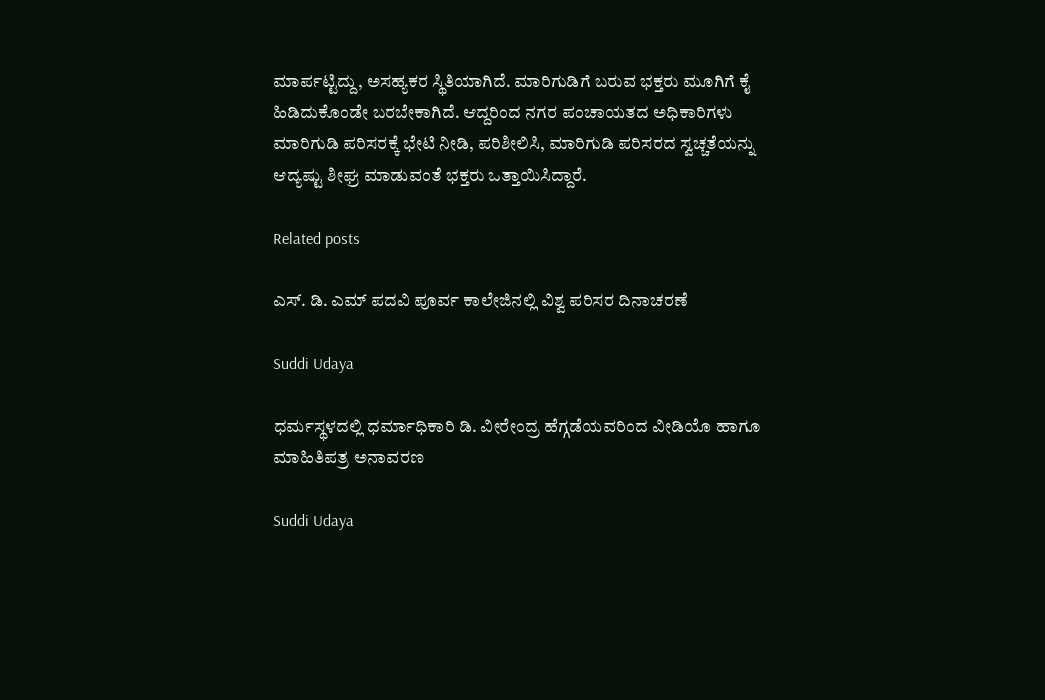ಮಾರ್ಪಟ್ಟಿದ್ದು, ಅಸಹ್ಯಕರ ಸ್ಥಿತಿಯಾಗಿದೆ. ಮಾರಿಗುಡಿಗೆ ಬರುವ ಭಕ್ತರು ಮೂಗಿಗೆ ಕೈ ಹಿಡಿದುಕೊಂಡೇ ಬರಬೇಕಾಗಿದೆ. ಆದ್ದರಿಂದ ನಗರ ಪಂಚಾಯತದ ಅಧಿಕಾರಿಗಳು ಮಾರಿಗುಡಿ ಪರಿಸರಕ್ಕೆ ಭೇಟಿ ನೀಡಿ, ಪರಿಶೀಲಿಸಿ, ಮಾರಿಗುಡಿ ಪರಿಸರದ ಸ್ವಚ್ಚತೆಯನ್ನು ಆದ್ಯಷ್ಟು ಶೀಘ್ರ ಮಾಡುವಂತೆ ಭಕ್ತರು ಒತ್ತಾಯಿಸಿದ್ದಾರೆ.

Related posts

ಎಸ್. ಡಿ. ಎಮ್ ಪದವಿ ಪೂರ್ವ ಕಾಲೇಜಿನಲ್ಲಿ ವಿಶ್ವ ಪರಿಸರ ದಿನಾಚರಣೆ

Suddi Udaya

ಧರ್ಮಸ್ಥಳದಲ್ಲಿ ಧರ್ಮಾಧಿಕಾರಿ ಡಿ. ವೀರೇಂದ್ರ ಹೆಗ್ಗಡೆಯವರಿಂದ ವೀಡಿಯೊ ಹಾಗೂ ಮಾಹಿತಿಪತ್ರ ಅನಾವರಣ

Suddi Udaya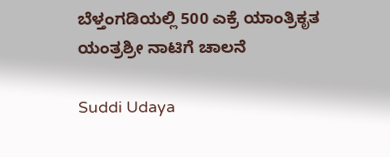ಬೆಳ್ತಂಗಡಿಯಲ್ಲಿ 500 ಎಕ್ರೆ ಯಾಂತ್ರಿಕೃತ ಯಂತ್ರಶ್ರೀ ನಾಟಿಗೆ ಚಾಲನೆ

Suddi Udaya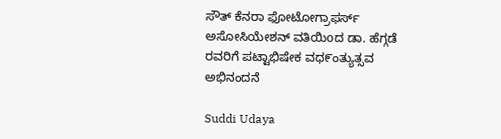ಸೌತ್ ಕೆನರಾ ಫೋಟೋಗ್ರಾಫರ್ಸ್ ಅಸೋಸಿಯೇಶನ್ ವತಿಯಿoದ ಡಾ. ಹೆಗ್ಗಡೆ ರವರಿಗೆ ಪಟ್ಟಾಭಿಷೇಕ ವಧ೯ಂತ್ಯುತ್ಸವ‌ ಅಭಿನಂದನೆ

Suddi Udaya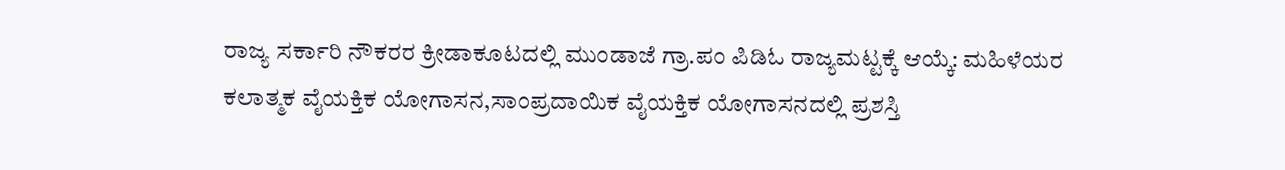ರಾಜ್ಯ ಸರ್ಕಾರಿ ನೌಕರರ ಕ್ರೀಡಾಕೂಟದಲ್ಲಿ ಮುಂಡಾಜೆ ಗ್ರಾ.ಪಂ ಪಿಡಿಓ ರಾಜ್ಯಮಟ್ಟಕ್ಕೆ ಆಯ್ಕೆ: ಮಹಿಳೆಯರ ಕಲಾತ್ಮಕ ವೈಯಕ್ತಿಕ ಯೋಗಾಸನ,ಸಾಂಪ್ರದಾಯಿಕ ವೈಯಕ್ತಿಕ ಯೋಗಾಸನದಲ್ಲಿ ಪ್ರಶಸ್ತಿ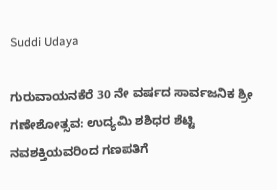Suddi Udaya

ಗುರುವಾಯನಕೆರೆ 30 ನೇ ವರ್ಷದ ಸಾರ್ವಜನಿಕ‌ ಶ್ರೀ ಗಣೇಶೋತ್ಸವ: ಉದ್ಯಮಿ ಶಶಿಧರ ಶೆಟ್ಟಿ ನವಶಕ್ತಿಯವರಿಂದ ಗಣಪತಿಗೆ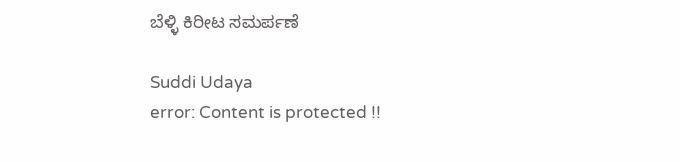ಬೆಳ್ಳಿ ಕಿರೀಟ ಸಮರ್ಪಣೆ

Suddi Udaya
error: Content is protected !!